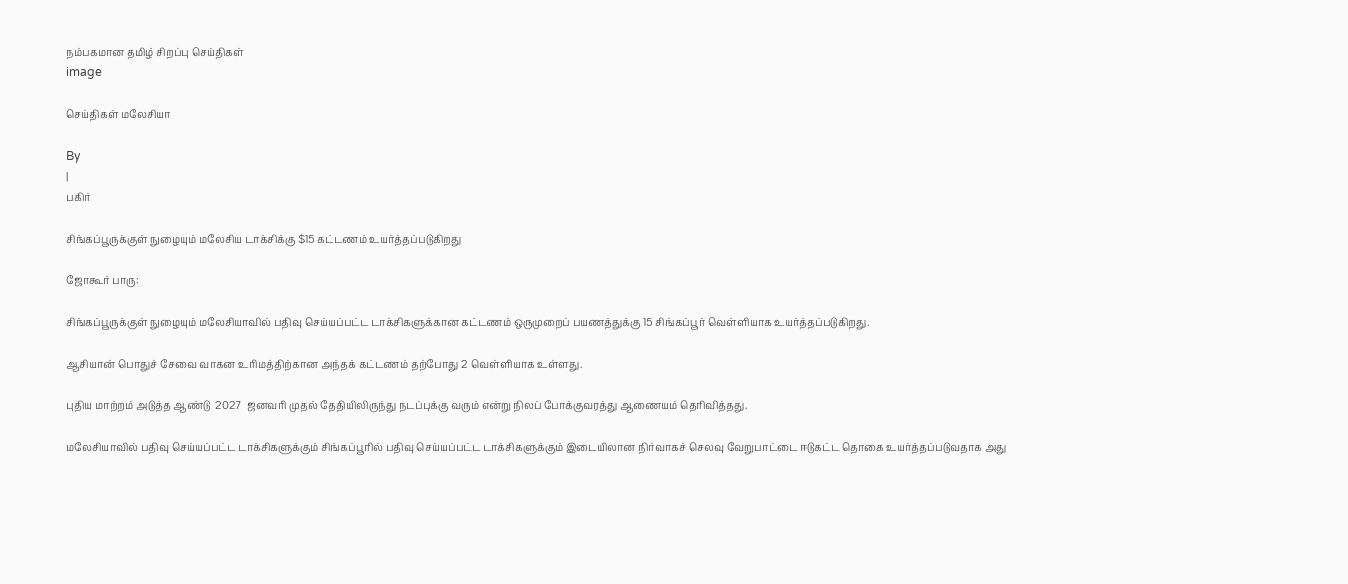நம்பகமான தமிழ் சிறப்பு செய்திகள்
image

செய்திகள் மலேசியா

By
|
பகிர்

சிங்கப்பூருக்குள் நுழையும் மலேசிய டாக்சிக்கு $15 கட்டணம் உயர்த்தப்படுகிறது

ஜோகூர் பாரு:

சிங்கப்பூருக்குள் நுழையும் மலேசியாவில் பதிவு செய்யப்பட்ட டாக்சிகளுக்கான கட்டணம் ஒருமுறைப் பயணத்துக்கு 15 சிங்கப்பூர் வெள்ளியாக உயர்த்தப்படுகிறது.

ஆசியான் பொதுச் சேவை வாகன உரிமத்திற்கான அந்தக் கட்டணம் தற்போது 2 வெள்ளியாக உள்ளது.

புதிய மாற்றம் அடுத்த ஆண்டு  2027  ஜனவரி முதல் தேதியிலிருந்து நடப்புக்கு வரும் என்று நிலப் போக்குவரத்து ஆணையம் தெரிவித்தது.

மலேசியாவில் பதிவு செய்யப்பட்ட டாக்சிகளுக்கும் சிங்கப்பூரில் பதிவு செய்யப்பட்ட டாக்சிகளுக்கும் இடையிலான நிர்வாகச் செலவு வேறுபாட்டை ஈடுகட்ட தொகை உயர்த்தப்படுவதாக அது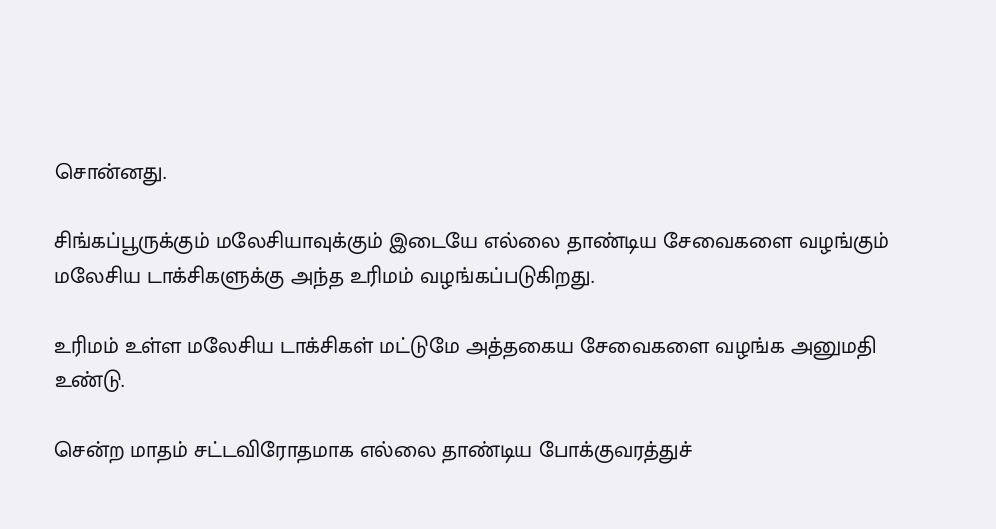சொன்னது.

சிங்கப்பூருக்கும் மலேசியாவுக்கும் இடையே எல்லை தாண்டிய சேவைகளை வழங்கும் மலேசிய டாக்சிகளுக்கு அந்த உரிமம் வழங்கப்படுகிறது.

உரிமம் உள்ள மலேசிய டாக்சிகள் மட்டுமே அத்தகைய சேவைகளை வழங்க அனுமதி உண்டு.

சென்ற மாதம் சட்டவிரோதமாக எல்லை தாண்டிய போக்குவரத்துச்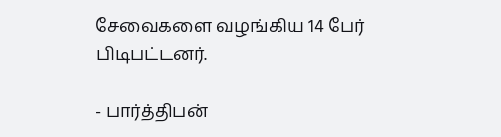சேவைகளை வழங்கிய 14 பேர் பிடிபட்டனர்.

- பார்த்திபன்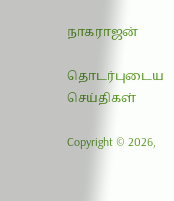நாகராஜன்

தொடர்புடைய செய்திகள்

Copyright © 2026,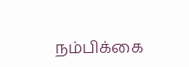நம்பிக்கை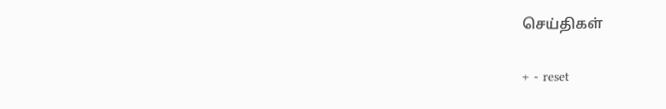செய்திகள்

+ - reset